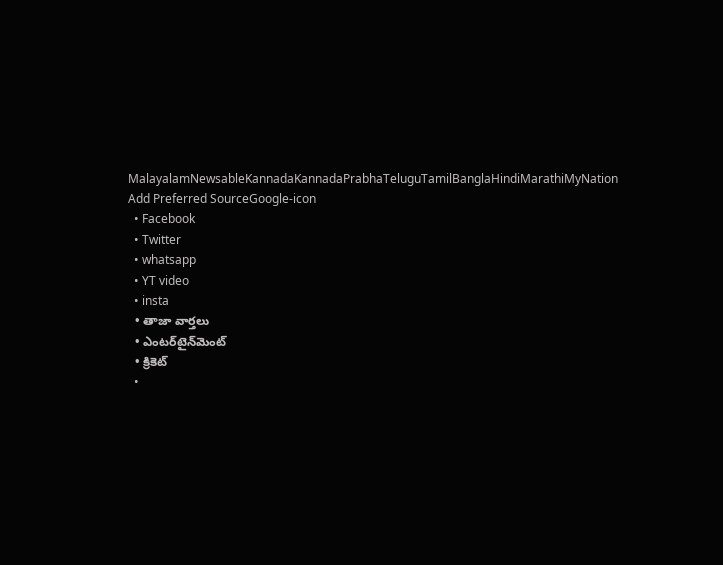MalayalamNewsableKannadaKannadaPrabhaTeluguTamilBanglaHindiMarathiMyNation
Add Preferred SourceGoogle-icon
  • Facebook
  • Twitter
  • whatsapp
  • YT video
  • insta
  • తాజా వార్తలు
  • ఎంటర్‌టైన్‌మెంట్
  • క్రికెట్
  •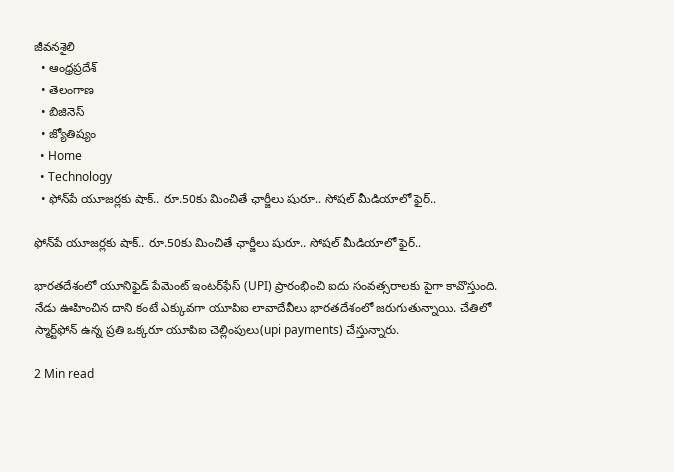జీవనశైలి
  • ఆంధ్రప్రదేశ్
  • తెలంగాణ
  • బిజినెస్
  • జ్యోతిష్యం
  • Home
  • Technology
  • ఫోన్‌పే యూజర్లకు షాక్.. రూ.50కు మించితే ఛార్జీలు షురూ.. సోషల్ మీడియాలో ఫైర్..

ఫోన్‌పే యూజర్లకు షాక్.. రూ.50కు మించితే ఛార్జీలు షురూ.. సోషల్ మీడియాలో ఫైర్..

భారతదేశంలో యూనిఫైడ్ పేమెంట్ ఇంటర్‌ఫేస్ (UPI) ప్రారంభించి ఐదు సంవత్సరాలకు పైగా కావొస్తుంది. నేడు ఊహించిన దాని కంటే ఎక్కువగా యూ‌పి‌ఐ లావాదేవీలు భారతదేశంలో జరుగుతున్నాయి. చేతిలో స్మార్ట్‌ఫోన్ ఉన్న ప్రతి ఒక్కరూ యూ‌పి‌ఐ చెల్లింపులు(upi payments) చేస్తున్నారు.

2 Min read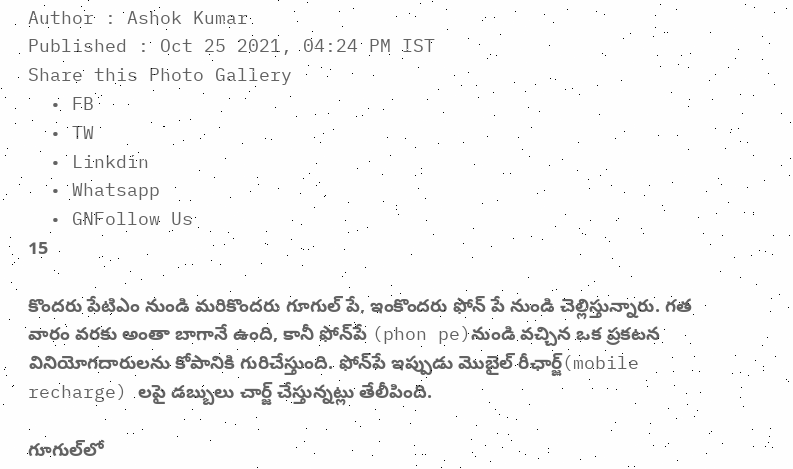Author : Ashok Kumar
Published : Oct 25 2021, 04:24 PM IST
Share this Photo Gallery
  • FB
  • TW
  • Linkdin
  • Whatsapp
  • GNFollow Us
15

కొందరు పేటి‌ఎం నుండి మరికొందరు గూగుల్ పే, ఇంకొందరు ఫోన్ పే నుండి చెల్లిస్తున్నారు. గత వారం వరకు అంతా బాగానే ఉంది, కానీ ఫోన్‌పే (phon pe)నుండి వచ్చిన ఒక ప్రకటన వినియోగదారులను కోపానికి గురిచేస్తుంది. ఫోన్‌పే ఇప్పుడు మొబైల్ రీఛార్జ్(mobile recharge) లపై డబ్బులు చార్జ్ చేస్తున్నట్లు తేలీపింది.

గూగుల్‌లో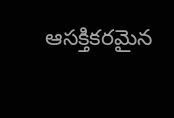ఆసక్తికరమైన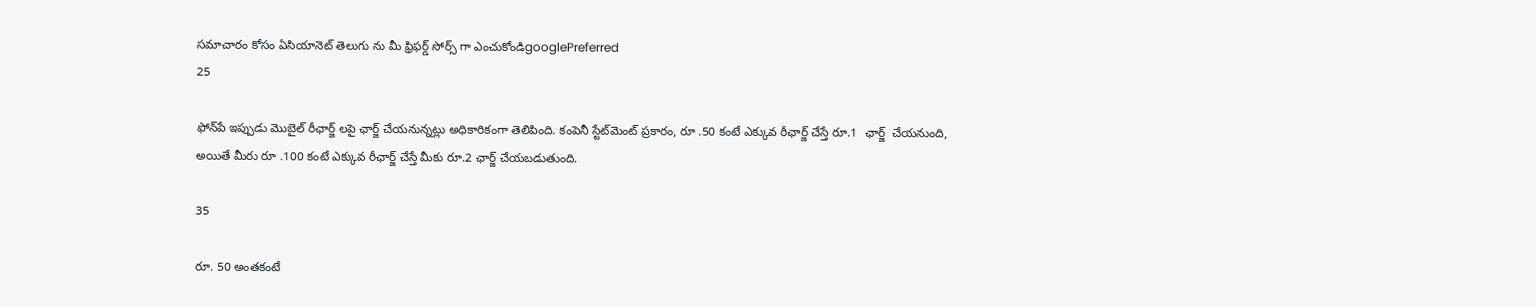సమాచారం కోసం ఏసియానెట్ తెలుగు ను మీ ఫ్రిఫర్డ్ సోర్స్ గా ఎంచుకోండిgooglePreferred
25

ఫోన్‌పే ఇప్పుడు మొబైల్ రీఛార్జ్ లపై ఛార్జ్ చేయనున్నట్లు అధికారికంగా తెలిపింది. కంపెనీ స్టేట్‌మెంట్ ప్రకారం, రూ .50 కంటే ఎక్కువ రీఛార్జ్ చేస్తే రూ.1  ఛార్జ్  చేయనుంది, అయితే మీరు రూ .100 కంటే ఎక్కువ రీఛార్జ్ చేస్తే మీకు రూ.2 ఛార్జ్ చేయబడుతుంది.

35

రూ. 50 అంతకంటే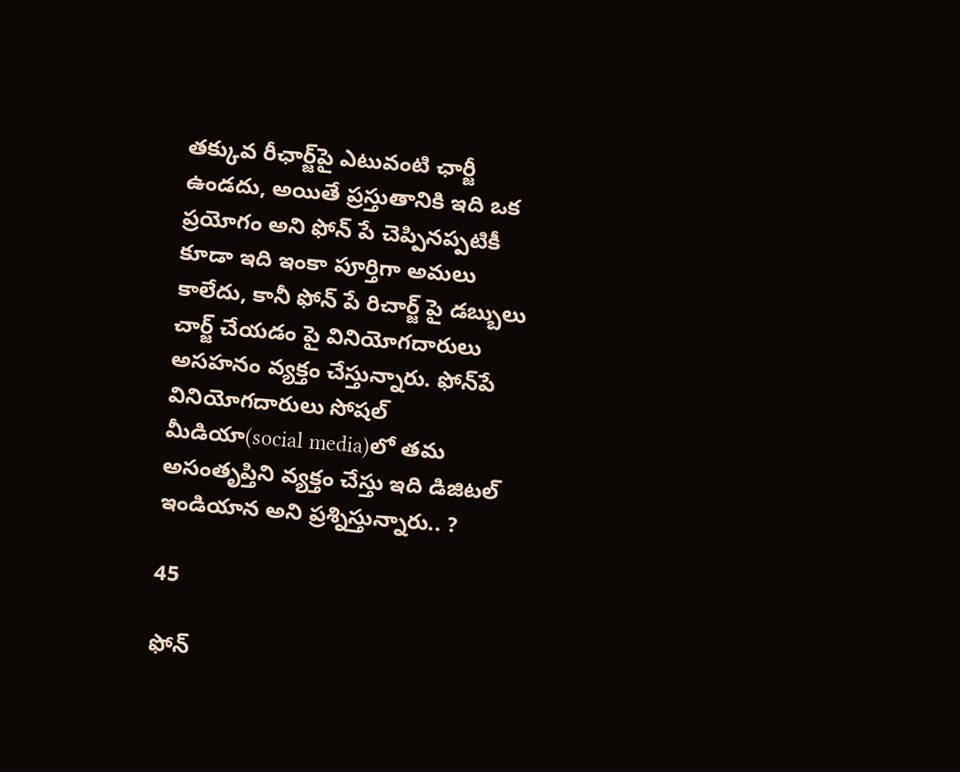తక్కువ రీఛార్జ్‌పై ఎటువంటి ఛార్జీ ఉండదు, అయితే ప్రస్తుతానికి ఇది ఒక ప్రయోగం అని ఫోన్ పే చెప్పినప్పటికీ కూడా ఇది ఇంకా పూర్తిగా అమలు కాలేదు, కానీ ఫోన్ పే రిచార్జ్ పై డబ్బులు చార్జ్ చేయడం పై వినియోగదారులు  అసహనం వ్యక్తం చేస్తున్నారు. ఫోన్‌పే వినియోగదారులు సోషల్ మీడియా(social media)లో తమ అసంతృప్తిని వ్యక్తం చేస్తు ఇది డిజిటల్ ఇండియాన అని ప్రశ్నిస్తున్నారు.. ?

45

ఫోన్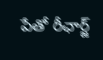పేతో రీఛార్జ్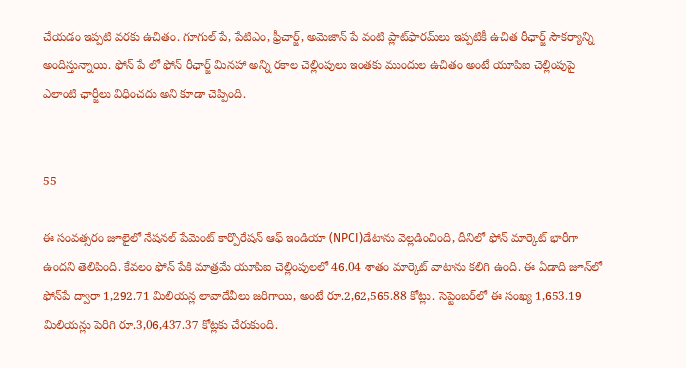చేయడం ఇప్పటి వరకు ఉచితం. గూగుల్ పే, పేటి‌ఎం, ఫ్రీచార్జ్, అమెజాన్ పే వంటి ప్లాట్‌ఫారమ్‌లు ఇప్పటికీ ఉచిత రీఛార్జ్ సౌకర్యాన్ని అందిస్తున్నాయి. ఫోన్ పే లో ఫోన్ రీఛార్జ్ మినహా అన్ని రకాల చెల్లింపులు ఇంతకు ముందుల ఉచితం అంటే యూ‌పి‌ఐ చెల్లింపుపై ఎలాంటి ఛార్జీలు విధించదు అని కూడా చెప్పింది.


55

ఈ సంవత్సరం జూలైలో నేషనల్ పేమెంట్ కార్పొరేషన్ ఆఫ్ ఇండియా (NPCI)డేటాను వెల్లడించింది, దీనిలో ఫోన్ మార్కెట్ భారీగా ఉందని తెలిపింది. కేవలం ఫోన్ పేకి మాత్రమే యూ‌పి‌ఐ చెల్లింపులలో 46.04 శాతం మార్కెట్ వాటాను కలిగి ఉంది. ఈ ఏడాది జూన్‌లో ఫోన్‌పే ద్వారా 1,292.71 మిలియన్ల లావాదేవీలు జరిగాయి, అంటే రూ.2,62,565.88 కోట్లు. సెప్టెంబర్‌లో ఈ సంఖ్య 1,653.19 మిలియన్లు పెరిగి రూ.3,06,437.37 కోట్లకు చేరుకుంది.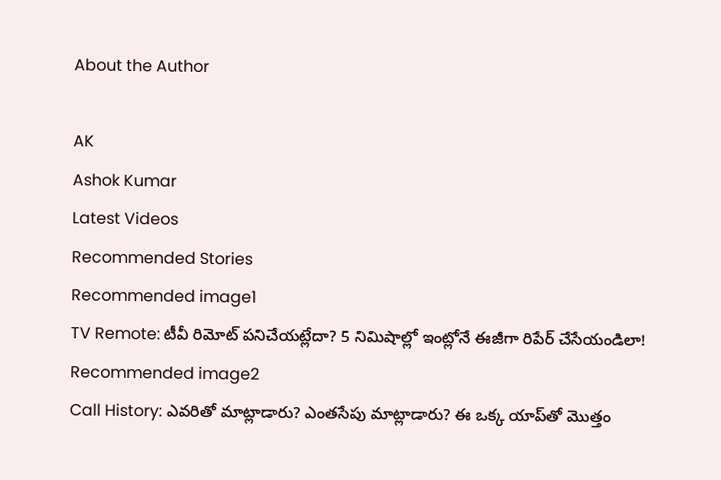About the Author

AK
Ashok Kumar
Latest Videos
Recommended Stories
Recommended image1
TV Remote: టీవీ రిమోట్ పనిచేయట్లేదా? 5 నిమిషాల్లో ఇంట్లోనే ఈజీగా రిపేర్ చేసేయండిలా!
Recommended image2
Call History: ఎవరితో మాట్లాడారు? ఎంతసేపు మాట్లాడారు? ఈ ఒక్క యాప్‌తో మొత్తం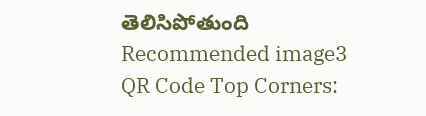తెలిసిపోతుంది
Recommended image3
QR Code Top Corners: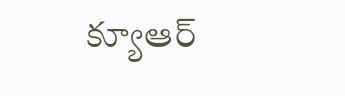క్యూఆర్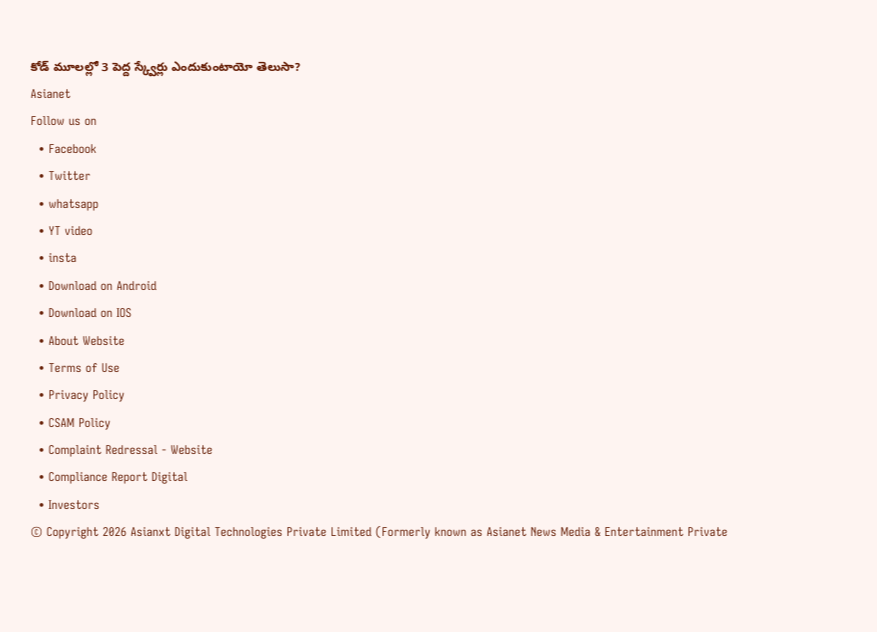కోడ్‌ మూలల్లో 3 పెద్ద స్క్వేర్లు ఎందుకుంటాయో తెలుసా?
Asianet
Follow us on
  • Facebook
  • Twitter
  • whatsapp
  • YT video
  • insta
  • Download on Android
  • Download on IOS
  • About Website
  • Terms of Use
  • Privacy Policy
  • CSAM Policy
  • Complaint Redressal - Website
  • Compliance Report Digital
  • Investors
© Copyright 2026 Asianxt Digital Technologies Private Limited (Formerly known as Asianet News Media & Entertainment Private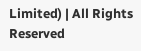Limited) | All Rights Reserved